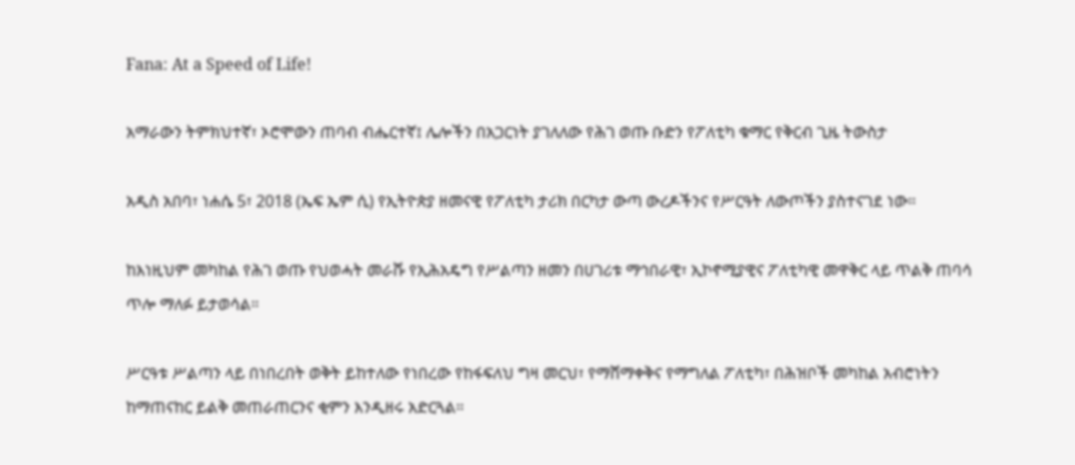Fana: At a Speed of Life!

አማራውን ትምክህተኛ፣ ኦሮሞውን ጠባብ ብሔርተኛ፤ ሌሎችን በአጋርነት ያገለለው የሕገ ወጡ ቡድን የፖለቲካ ቁማር የቅርብ ጊዜ ትውስታ

አዲስ አበባ፣ ነሐሴ 5፣ 2018 (ኤፍ ኤም ሲ) የኢትዮጵያ ዘመናዊ የፖለቲካ ታሪክ በርካታ ውጣ ውረዶችንና የሥርዓት ለውጦችን ያስተናገደ ነው።

ከእነዚህም መካከል የሕገ ወጡ የህወሓት መራሹ የኢሕአዴግ የሥልጣን ዘመን በሀገሪቱ ማኅበራዊ፣ ኢኮኖሚያዊና ፖለቲካዊ መዋቅር ላይ ጥልቅ ጠባሳ ጥሎ ማለፉ ይታወሳል።

ሥርዓቱ ሥልጣን ላይ በነበረበት ወቅት ይከተለው የነበረው የከፋፍለህ ግዛ መርህ፣ የማሸማቀቅና የማግለል ፖለቲካ፣ በሕዝቦች መካከል አብሮነትን ከማጠናከር ይልቅ መጠራጠርንና ቂምን እንዲዘሩ አድርጓል።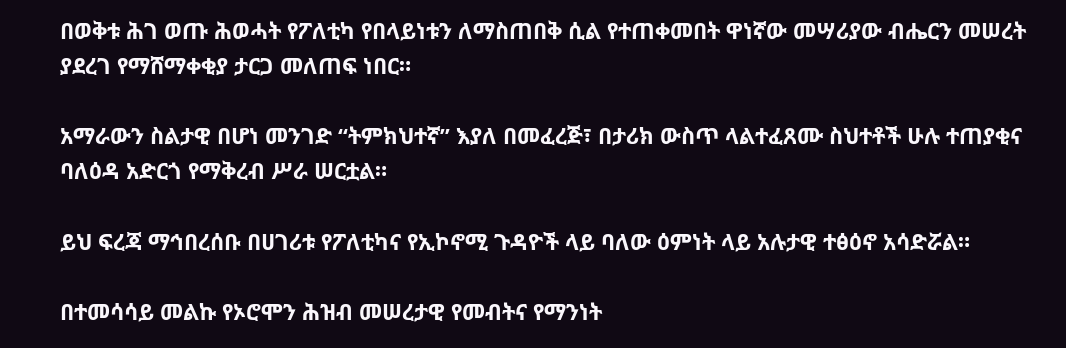በወቅቱ ሕገ ወጡ ሕወሓት የፖለቲካ የበላይነቱን ለማስጠበቅ ሲል የተጠቀመበት ዋነኛው መሣሪያው ብሔርን መሠረት ያደረገ የማሸማቀቂያ ታርጋ መለጠፍ ነበር።

አማራውን ስልታዊ በሆነ መንገድ “ትምክህተኛ” እያለ በመፈረጅ፣ በታሪክ ውስጥ ላልተፈጸሙ ስህተቶች ሁሉ ተጠያቂና ባለዕዳ አድርጎ የማቅረብ ሥራ ሠርቷል።

ይህ ፍረጃ ማኅበረሰቡ በሀገሪቱ የፖለቲካና የኢኮኖሚ ጉዳዮች ላይ ባለው ዕምነት ላይ አሉታዊ ተፅዕኖ አሳድሯል።

በተመሳሳይ መልኩ የኦሮሞን ሕዝብ መሠረታዊ የመብትና የማንነት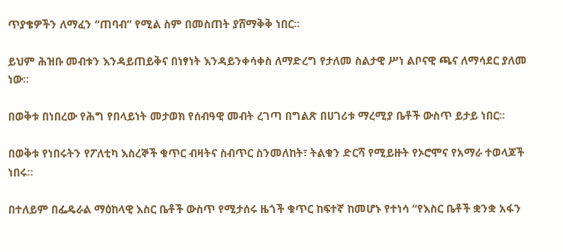ጥያቄዎችን ለማፈን “ጠባብ” የሚል ስም በመስጠት ያሸማቅቅ ነበር።

ይህም ሕዝቡ መብቱን እንዳይጠይቅና በነፃነት እንዳይንቀሳቀስ ለማድረግ የታለመ ስልታዊ ሥነ ልቦናዊ ጫና ለማሳደር ያለመ ነው።

በወቅቱ በነበረው የሕግ የበላይነት መታወክ የሰብዓዊ መብት ረገጣ በግልጽ በሀገሪቱ ማረሚያ ቤቶች ውስጥ ይታይ ነበር።

በወቅቱ የነበሩትን የፖለቲካ እስረኞች ቁጥር ብዛትና ስብጥር ስንመለከት፣ ትልቁን ድርሻ የሚይዙት የኦሮሞና የአማራ ተወላጆች ነበሩ።

በተለይም በፌዴራል ማዕከላዊ እስር ቤቶች ውስጥ የሚታሰሩ ዜጎች ቁጥር ከፍተኛ ከመሆኑ የተነሳ “የእስር ቤቶች ቋንቋ አፋን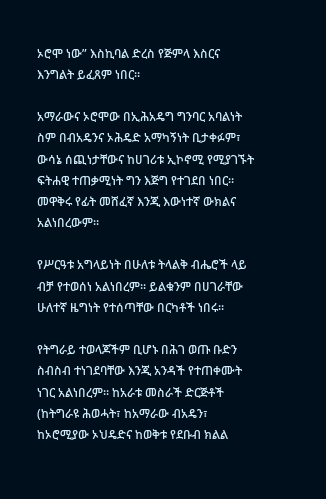ኦሮሞ ነው” እስኪባል ድረስ የጅምላ እስርና እንግልት ይፈጸም ነበር።

አማራውና ኦሮሞው በኢሕአዴግ ግንባር አባልነት ስም በብአዴንና ኦሕዴድ አማካኝነት ቢታቀፉም፣ ውሳኔ ሰጪነታቸውና ከሀገሪቱ ኢኮኖሚ የሚያገኙት ፍትሐዊ ተጠቃሚነት ግን እጅግ የተገደበ ነበር። መዋቅሩ የፊት መሸፈኛ እንጂ እውነተኛ ውክልና አልነበረውም።

የሥርዓቱ አግላይነት በሁለቱ ትላልቅ ብሔሮች ላይ ብቻ የተወሰነ አልነበረም። ይልቁንም በሀገራቸው ሁለተኛ ዜግነት የተሰጣቸው በርካቶች ነበሩ፡፡

የትግራይ ተወላጆችም ቢሆኑ በሕገ ወጡ ቡድን ስብስብ ተነገደባቸው እንጂ አንዳች የተጠቀሙት ነገር አልነበረም፡፡ ከአራቱ መስራች ድርጅቶች (ከትግራዩ ሕወሓት፣ ከአማራው ብአዴን፣ ከኦሮሚያው ኦህዴድና ከወቅቱ የደቡብ ክልል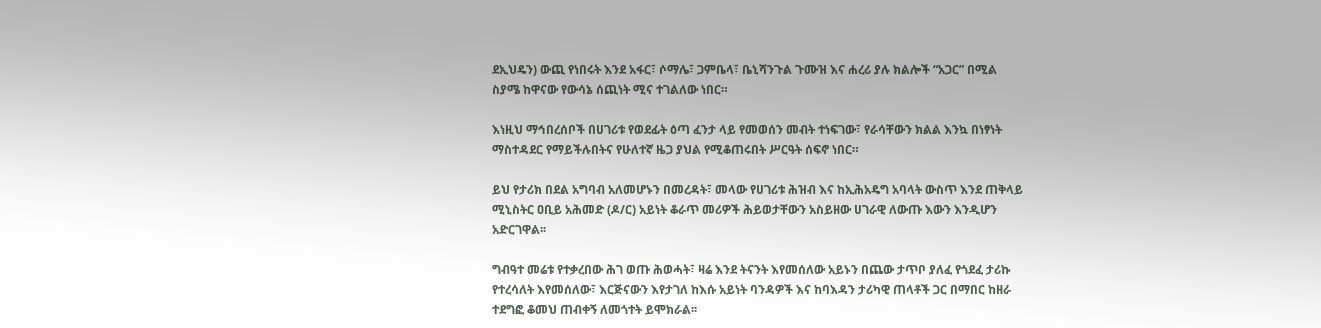ደኢህዴን) ውጪ የነበሩት እንደ አፋር፣ ሶማሌ፣ ጋምቤላ፣ ቤኒሻንጉል ጉሙዝ እና ሐረሪ ያሉ ክልሎች “አጋር” በሚል ስያሜ ከዋናው የውሳኔ ሰጪነት ሚና ተገልለው ነበር።

እነዚህ ማኅበረሰቦች በሀገሪቱ የወደፊት ዕጣ ፈንታ ላይ የመወሰን መብት ተነፍገው፣ የራሳቸውን ክልል እንኳ በነፃነት ማስተዳደር የማይችሉበትና የሁለተኛ ዜጋ ያህል የሚቆጠሩበት ሥርዓት ሰፍኖ ነበር።

ይህ የታሪክ በደል አግባብ አለመሆኑን በመረዳት፣ መላው የሀገሪቱ ሕዝብ እና ከኢሕአዴግ አባላት ውስጥ እንደ ጠቅላይ ሚኒስትር ዐቢይ አሕመድ (ዶ/ር) አይነት ቆራጥ መሪዎች ሕይወታቸውን አስይዘው ሀገራዊ ለውጡ እውን እንዲሆን አድርገዋል፡፡

ግብዓተ መሬቱ የተቃረበው ሕገ ወጡ ሕወሓት፣ ዛሬ እንደ ትናንት እየመሰለው አይኑን በጨው ታጥቦ ያለፈ የጎደፈ ታሪኩ የተረሳለት እየመሰለው፣ እርጅናውን እየታገለ ከእሱ አይነት ባንዳዎች እና ከባእዳን ታሪካዊ ጠላቶች ጋር በማበር ከዘራ ተደግፎ ቆመህ ጠብቀኝ ለመጎተት ይሞክራል፡፡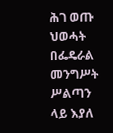ሕገ ወጡ ህወሓት በፌዴራል መንግሥት ሥልጣን ላይ እያለ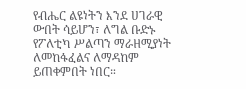የብሔር ልዩነትን እንደ ሀገራዊ ውበት ሳይሆን፣ ለግል ቡድኑ የፖለቲካ ሥልጣን ማራዘሚያነት ለመከፋፈልና ለማዳከም ይጠቀምበት ነበር።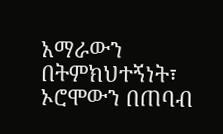አማራውን በትምክህተኝነት፣ ኦሮሞውን በጠባብ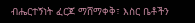ብሔርተኝነት ፈርጆ ማሸማቀቅ፣ እስር ቤቶችን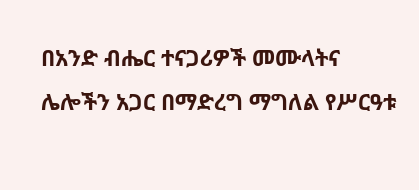በአንድ ብሔር ተናጋሪዎች መሙላትና ሌሎችን አጋር በማድረግ ማግለል የሥርዓቱ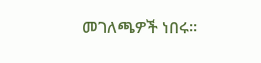መገለጫዎች ነበሩ።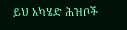ይህ አካሄድ ሕዝቦች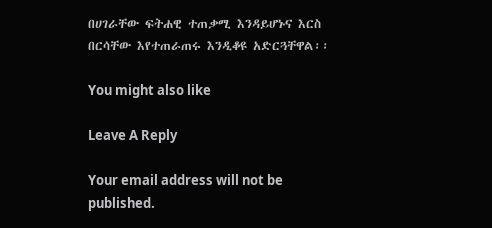በሀገራቸው ፍትሐዊ ተጠቃሚ እንዳይሆኑና እርስ በርሳቸው እየተጠራጠሩ እንዲቆዩ አድርጓቸዋል፡፡

You might also like

Leave A Reply

Your email address will not be published.